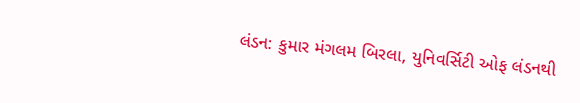લંડન: કુમાર મંગલમ બિરલા, યુનિવર્સિટી ઓફ લંડનથી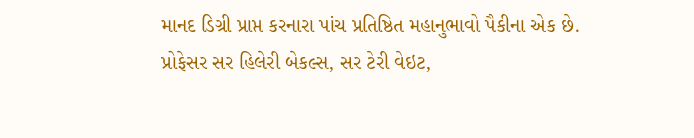માનદ ડિગ્રી પ્રાપ્ત કરનારા પાંચ પ્રતિષ્ઠિત મહાનુભાવો પૈકીના એક છે. પ્રોફેસર સર હિલેરી બેકલ્સ, સર ટેરી વેઇટ,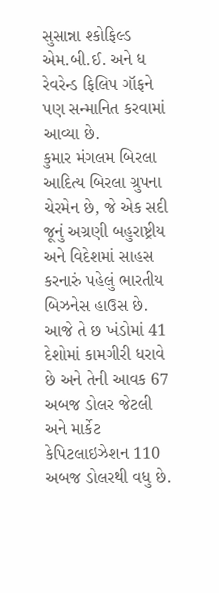સુસાન્ના શ્કોફિલ્ડ એમ.બી.ઈ. અને ધ રેવરેન્ડ ફિલિપ ગૉફને પણ સન્માનિત કરવામાં આવ્યા છે.
કુમાર મંગલમ બિરલા આદિત્ય બિરલા ગ્રુપના ચેરમેન છે, જે એક સદી જૂનું અગ્રણી બહુરાષ્ટ્રીય અને વિદેશમાં સાહસ કરનારું પહેલું ભારતીય બિઝનેસ હાઉસ છે. આજે તે છ ખંડોમાં 41 દેશોમાં કામગીરી ધરાવે છે અને તેની આવક 67 અબજ ડોલર જેટલી અને માર્કેટ કેપિટલાઇઝેશન 110 અબજ ડોલરથી વધુ છે.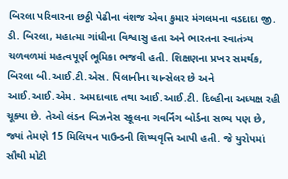બિરલા પરિવારના છઠ્ઠી પેઢીના વંશજ એવા કુમાર મંગલમના વડદાદા જી. ડી. બિરલા, મહાત્મા ગાંધીના વિશ્વાસુ હતા અને ભારતના સ્વાતંત્ર્ય ચળવળમાં મહત્વપૂર્ણ ભૂમિકા ભજવી હતી. શિક્ષણના પ્રખર સમર્થક, બિરલા બી.આઈ.ટી.એસ. પિલાનીના ચાન્સેલર છે અને આઈ.આઈ.એમ. અમદાવાદ તથા આઈ.આઈ.ટી. દિલ્હીના અધ્યક્ષ રહી ચૂક્યા છે. તેઓ લંડન બિઝનેસ સ્કૂલના ગવર્નિંગ બોર્ડના સભ્ય પણ છે, જ્યાં તેમણે 15 મિલિયન પાઉન્ડની શિષ્યવૃત્તિ આપી હતી. જે યુરોપમાં સૌથી મોટી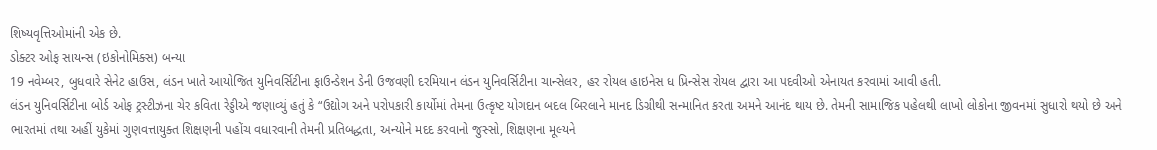શિષ્યવૃત્તિઓમાંની એક છે.
ડોક્ટર ઓફ સાયન્સ (ઇકોનોમિક્સ) બન્યા
19 નવેમ્બર, બુધવારે સેનેટ હાઉસ, લંડન ખાતે આયોજિત યુનિવર્સિટીના ફાઉન્ડેશન ડેની ઉજવણી દરમિયાન લંડન યુનિવર્સિટીના ચાન્સેલર, હર રોયલ હાઇનેસ ધ પ્રિન્સેસ રોયલ દ્વારા આ પદવીઓ એનાયત કરવામાં આવી હતી.
લંડન યુનિવર્સિટીના બોર્ડ ઓફ ટ્રસ્ટીઝના ચેર કવિતા રેડ્ડીએ જણાવ્યું હતું કે “ઉદ્યોગ અને પરોપકારી કાર્યોમાં તેમના ઉત્કૃષ્ટ યોગદાન બદલ બિરલાને માનદ ડિગ્રીથી સન્માનિત કરતા અમને આનંદ થાય છે. તેમની સામાજિક પહેલથી લાખો લોકોના જીવનમાં સુધારો થયો છે અને ભારતમાં તથા અહીં યુકેમાં ગુણવત્તાયુક્ત શિક્ષણની પહોંચ વધારવાની તેમની પ્રતિબદ્ધતા, અન્યોને મદદ કરવાનો જુસ્સો, શિક્ષણના મૂલ્યને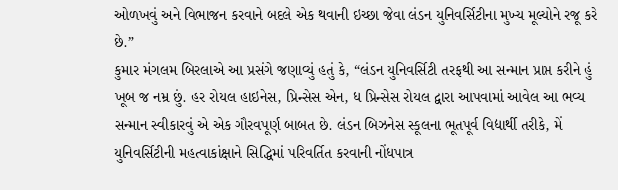ઓળખવું અને વિભાજન કરવાને બદલે એક થવાની ઇચ્છા જેવા લંડન યુનિવર્સિટીના મુખ્ય મૂલ્યોને રજૂ કરે છે.”
કુમાર મંગલમ બિરલાએ આ પ્રસંગે જણાવ્યું હતું કે, “લંડન યુનિવર્સિટી તરફથી આ સન્માન પ્રાપ્ત કરીને હું ખૂબ જ નમ્ર છું. હર રોયલ હાઇનેસ, પ્રિન્સેસ એન, ધ પ્રિન્સેસ રોયલ દ્વારા આપવામાં આવેલ આ ભવ્ય સન્માન સ્વીકારવું એ એક ગૌરવપૂર્ણ બાબત છે. લંડન બિઝનેસ સ્કૂલના ભૂતપૂર્વ વિદ્યાર્થી તરીકે, મેં યુનિવર્સિટીની મહત્વાકાંક્ષાને સિદ્ધિમાં પરિવર્તિત કરવાની નોંધપાત્ર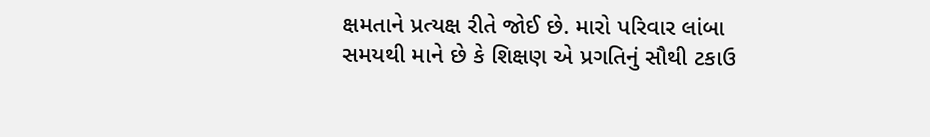ક્ષમતાને પ્રત્યક્ષ રીતે જોઈ છે. મારો પરિવાર લાંબા સમયથી માને છે કે શિક્ષણ એ પ્રગતિનું સૌથી ટકાઉ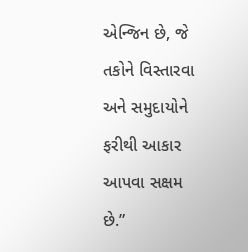એન્જિન છે, જે તકોને વિસ્તારવા અને સમુદાયોને ફરીથી આકાર આપવા સક્ષમ છે.”